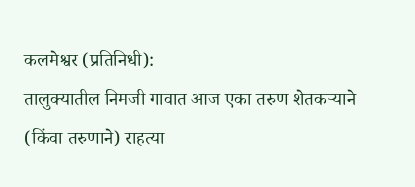कलमेश्वर (प्रतिनिधी):
तालुक्यातील निमजी गावात आज एका तरुण शेतकऱ्याने (किंवा तरुणाने) राहत्या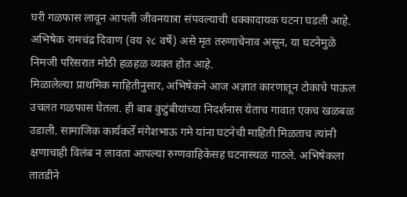घरी गळफास लावून आपली जीवनयात्रा संपवल्याची धक्कादायक घटना घडली आहे. अभिषेक रामचंद्र दिवाण (वय २८ वर्षे) असे मृत तरुणाचेनाव असून, या घटनेमुळे निमजी परिसरात मोठी हळहळ व्यक्त होत आहे.
मिळालेल्या प्राथमिक माहितीनुसार, अभिषेकने आज अज्ञात कारणातून टोकाचे पाऊल उचलत गळफास घेतला. ही बाब कुटुंबीयांच्या निदर्शनास येताच गावात एकच खळबळ उडाली. सामाजिक कार्यकर्ते मंगेशभाऊ गमे यांना घटनेची माहिती मिळताच त्यांनी क्षणाचाही विलंब न लावता आपल्या रुग्णवाहिकेसह घटनास्थळ गाठले. अभिषेकला तातडीने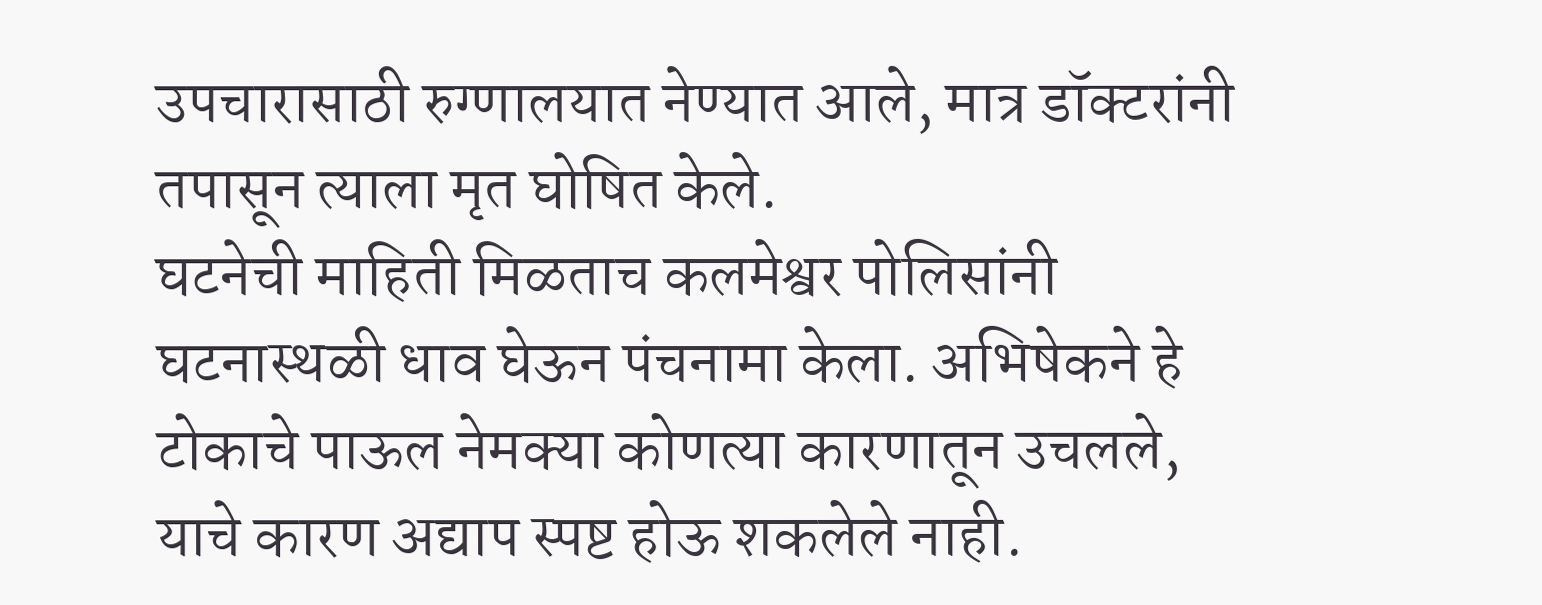उपचारासाठी रुग्णालयात नेण्यात आले, मात्र डॉक्टरांनी तपासून त्याला मृत घोषित केले.
घटनेची माहिती मिळताच कलमेश्वर पोलिसांनी घटनास्थळी धाव घेऊन पंचनामा केला. अभिषेकने हे टोकाचे पाऊल नेमक्या कोणत्या कारणातून उचलले, याचे कारण अद्याप स्पष्ट होऊ शकलेले नाही.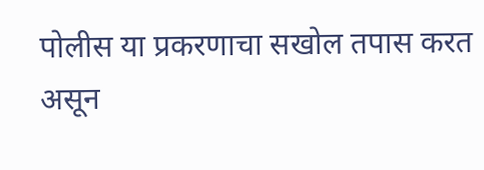पोलीस या प्रकरणाचा सखोल तपास करत असून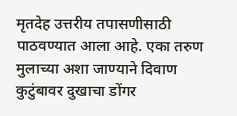मृतदेह उत्तरीय तपासणीसाठी पाठवण्यात आला आहे. एका तरुण मुलाच्या अशा जाण्याने दिवाण कुटुंबावर दुखाचा डोंगर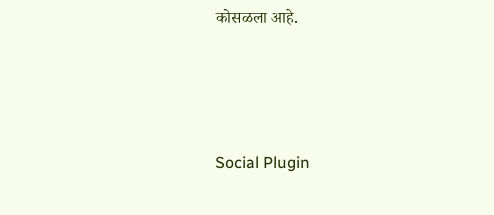कोसळला आहे.




Social Plugin